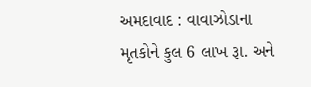અમદાવાદ : વાવાઝોડાના મૃતકોને કુલ 6 લાખ રૂા. અને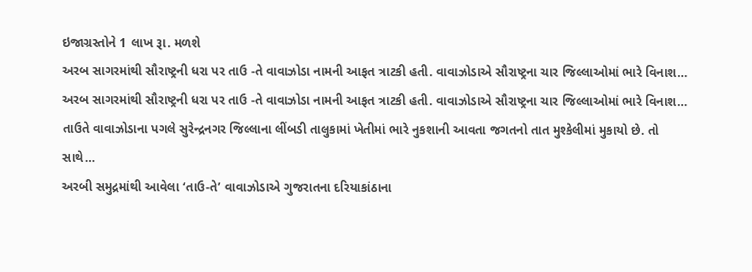ઇજાગ્રસ્તોને 1 લાખ રૂા. મળશે
અરબ સાગરમાંથી સૌરાષ્ટ્રની ધરા પર તાઉ -તે વાવાઝોડા નામની આફત ત્રાટકી હતી. વાવાઝોડાએ સૌરાષ્ટ્રના ચાર જિલ્લાઓમાં ભારે વિનાશ…
અરબ સાગરમાંથી સૌરાષ્ટ્રની ધરા પર તાઉ -તે વાવાઝોડા નામની આફત ત્રાટકી હતી. વાવાઝોડાએ સૌરાષ્ટ્રના ચાર જિલ્લાઓમાં ભારે વિનાશ…
તાઉતે વાવાઝોડાના પગલે સુરેન્દ્રનગર જિલ્લાના લીંબડી તાલુકામાં ખેતીમાં ભારે નુકશાની આવતા જગતનો તાત મુશ્કેલીમાં મુકાયો છે. તો સાથે…
અરબી સમુદ્રમાંથી આવેલા ‘તાઉ-તે’ વાવાઝોડાએ ગુજરાતના દરિયાકાંઠાના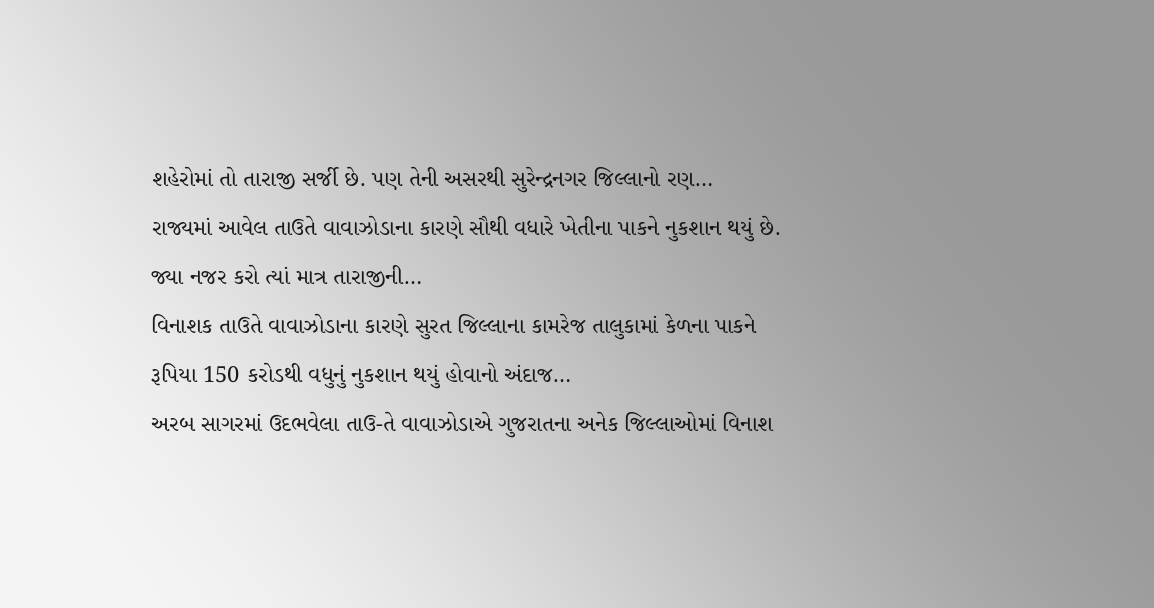શહેરોમાં તો તારાજી સર્જી છે. પણ તેની અસરથી સુરેન્દ્રનગર જિલ્લાનો રણ…
રાજ્યમાં આવેલ તાઉતે વાવાઝોડાના કારણે સૌથી વધારે ખેતીના પાકને નુકશાન થયું છે. જ્યા નજર કરો ત્યાં માત્ર તારાજીની…
વિનાશક તાઉતે વાવાઝોડાના કારણે સુરત જિલ્લાના કામરેજ તાલુકામાં કેળના પાકને રૂપિયા 150 કરોડથી વધુનું નુકશાન થયું હોવાનો અંદાજ…
અરબ સાગરમાં ઉદભવેલા તાઉ-તે વાવાઝોડાએ ગુજરાતના અનેક જિલ્લાઓમાં વિનાશ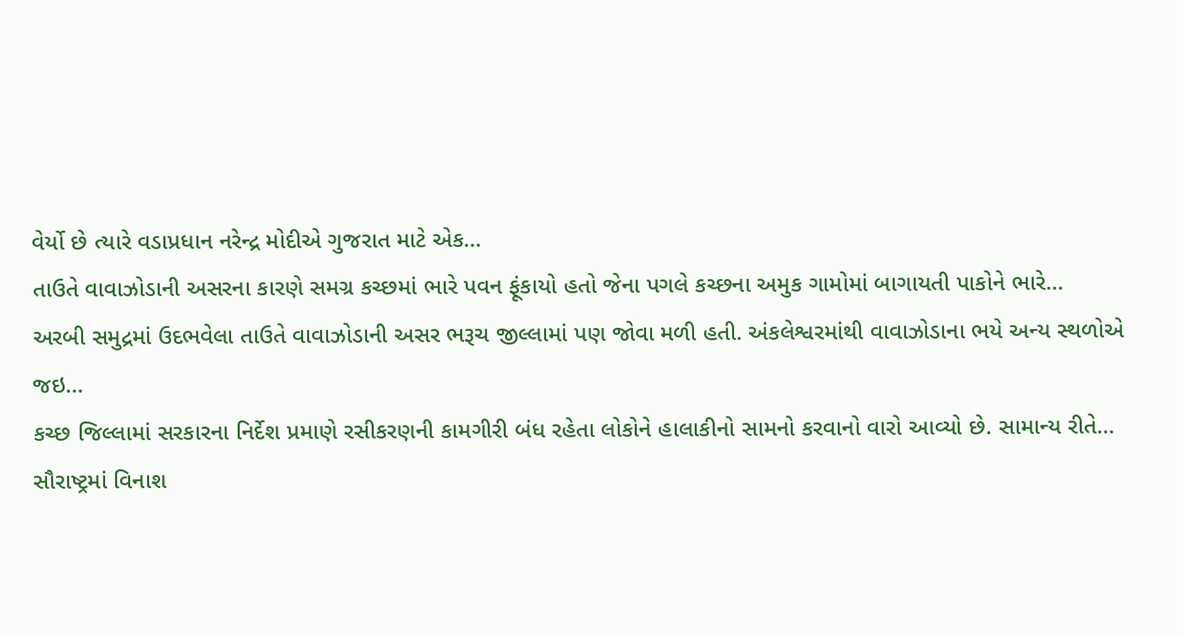વેર્યો છે ત્યારે વડાપ્રધાન નરેન્દ્ર મોદીએ ગુજરાત માટે એક…
તાઉતે વાવાઝોડાની અસરના કારણે સમગ્ર કચ્છમાં ભારે પવન ફૂંકાયો હતો જેના પગલે કચ્છના અમુક ગામોમાં બાગાયતી પાકોને ભારે…
અરબી સમુદ્રમાં ઉદભવેલા તાઉતે વાવાઝોડાની અસર ભરૂચ જીલ્લામાં પણ જોવા મળી હતી. અંકલેશ્વરમાંથી વાવાઝોડાના ભયે અન્ય સ્થળોએ જઇ…
કચ્છ જિલ્લામાં સરકારના નિર્દેશ પ્રમાણે રસીકરણની કામગીરી બંધ રહેતા લોકોને હાલાકીનો સામનો કરવાનો વારો આવ્યો છે. સામાન્ય રીતે…
સૌરાષ્ટ્રમાં વિનાશ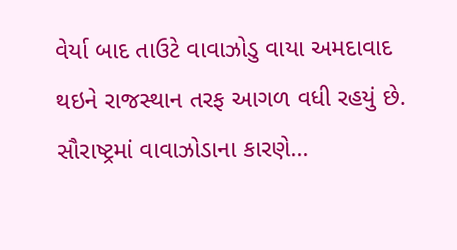વેર્યા બાદ તાઉટે વાવાઝોડુ વાયા અમદાવાદ થઇને રાજસ્થાન તરફ આગળ વધી રહયું છે. સૌરાષ્ટ્રમાં વાવાઝોડાના કારણે…